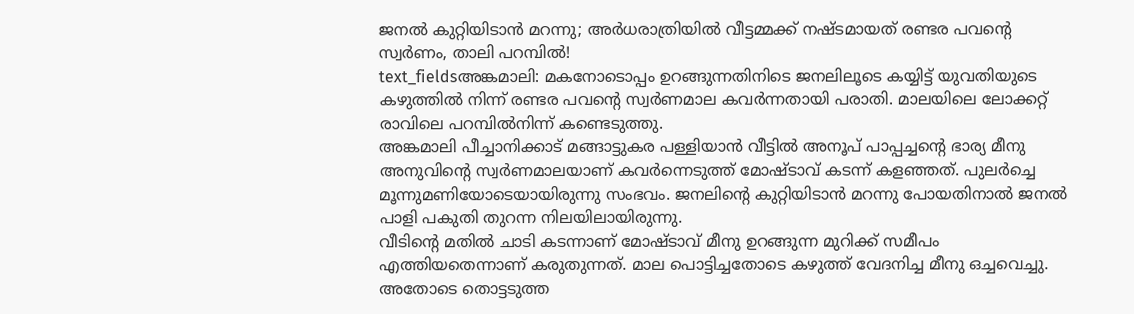ജനൽ കുറ്റിയിടാൻ മറന്നു; അർധരാത്രിയിൽ വീട്ടമ്മക്ക് നഷ്ടമായത് രണ്ടര പവന്റെ സ്വർണം, താലി പറമ്പിൽ!
text_fieldsഅങ്കമാലി: മകനോടൊപ്പം ഉറങ്ങുന്നതിനിടെ ജനലിലൂടെ കയ്യിട്ട് യുവതിയുടെ കഴുത്തിൽ നിന്ന് രണ്ടര പവന്റെ സ്വർണമാല കവർന്നതായി പരാതി. മാലയിലെ ലോക്കറ്റ് രാവിലെ പറമ്പിൽനിന്ന് കണ്ടെടുത്തു.
അങ്കമാലി പീച്ചാനിക്കാട് മങ്ങാട്ടുകര പള്ളിയാൻ വീട്ടിൽ അനൂപ് പാപ്പച്ചന്റെ ഭാര്യ മീനു അനുവിന്റെ സ്വർണമാലയാണ് കവർന്നെടുത്ത് മോഷ്ടാവ് കടന്ന് കളഞ്ഞത്. പുലർച്ചെ മൂന്നുമണിയോടെയായിരുന്നു സംഭവം. ജനലിന്റെ കുറ്റിയിടാൻ മറന്നു പോയതിനാൽ ജനൽ പാളി പകുതി തുറന്ന നിലയിലായിരുന്നു.
വീടിന്റെ മതിൽ ചാടി കടന്നാണ് മോഷ്ടാവ് മീനു ഉറങ്ങുന്ന മുറിക്ക് സമീപം എത്തിയതെന്നാണ് കരുതുന്നത്. മാല പൊട്ടിച്ചതോടെ കഴുത്ത് വേദനിച്ച മീനു ഒച്ചവെച്ചു. അതോടെ തൊട്ടടുത്ത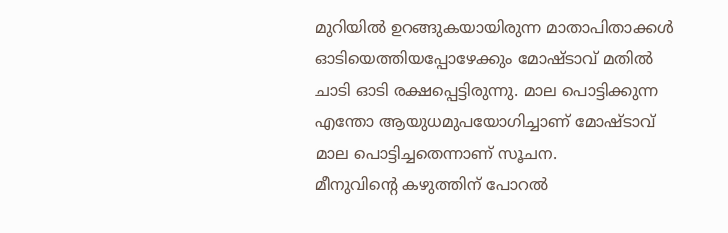മുറിയിൽ ഉറങ്ങുകയായിരുന്ന മാതാപിതാക്കൾ ഓടിയെത്തിയപ്പോഴേക്കും മോഷ്ടാവ് മതിൽ ചാടി ഓടി രക്ഷപ്പെട്ടിരുന്നു. മാല പൊട്ടിക്കുന്ന എന്തോ ആയുധമുപയോഗിച്ചാണ് മോഷ്ടാവ് മാല പൊട്ടിച്ചതെന്നാണ് സൂചന.
മീനുവിന്റെ കഴുത്തിന് പോറൽ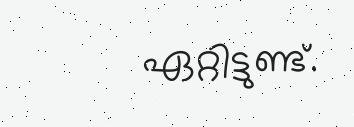ഏറ്റിട്ടുണ്ട്.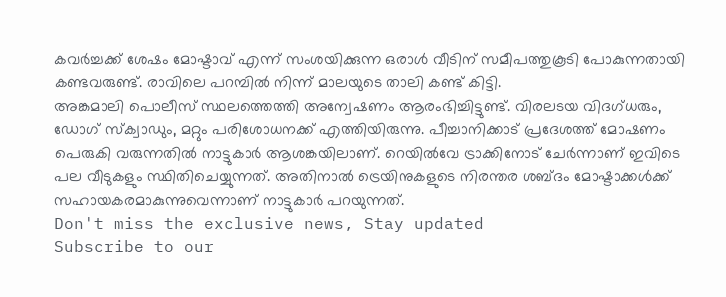കവർച്ചക്ക് ശേഷം മോഷ്ടാവ് എന്ന് സംശയിക്കുന്ന ഒരാൾ വീടിന് സമീപത്തുകൂടി പോകുന്നതായി കണ്ടവരുണ്ട്. രാവിലെ പറമ്പിൽ നിന്ന് മാലയുടെ താലി കണ്ട് കിട്ടി.
അങ്കമാലി പൊലീസ് സ്ഥലത്തെത്തി അന്വേഷണം ആരംഭിച്ചിട്ടുണ്ട്. വിരലടയ വിദഗ്ധരും, ഡോഗ് സ്ക്വാഡും, മറ്റും പരിശോധനക്ക് എത്തിയിരുന്നു. പീച്ചാനിക്കാട് പ്രദേശത്ത് മോഷണം പെരുകി വരുന്നതിൽ നാട്ടുകാർ ആശങ്കയിലാണ്. റെയിൽവേ ട്രാക്കിനോട് ചേർന്നാണ് ഇവിടെ പല വീടുകളും സ്ഥിതിചെയ്യുന്നത്. അതിനാൽ ട്രെയിനുകളുടെ നിരന്തര ശബ്ദം മോഷ്ടാക്കൾക്ക് സഹായകരമാകുന്നുവെന്നാണ് നാട്ടുകാർ പറയുന്നത്.
Don't miss the exclusive news, Stay updated
Subscribe to our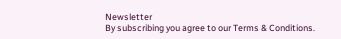Newsletter
By subscribing you agree to our Terms & Conditions.